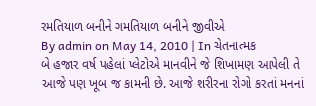રમતિયાળ બનીને ગમતિયાળ બનીને જીવીએ
By admin on May 14, 2010 | In ચેતનાત્મક
બે હજાર વર્ષ પહેલાં પ્લેટોએ માનવીને જે શિખામણ આપેલી તે આજે પણ ખૂબ જ કામની છે. આજે શરીરના રોગો કરતાં મનનાં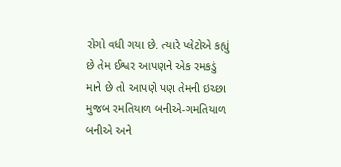રોગો વધી ગયા છે. ત્યારે પ્લેટોએ કહ્યું છે તેમ ઈશ્વર આપણને એક રમકડું માને છે તો આપણે પણ તેમની ઇચ્છા મુજબ રમતિયાળ બનીએ-ગમતિયાળ બનીએ અને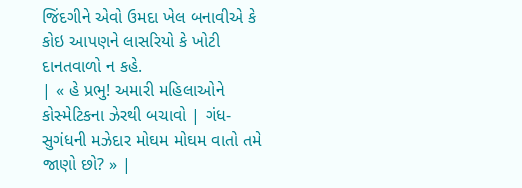જિંદગીને એવો ઉમદા ખેલ બનાવીએ કે કોઇ આપણને લાસરિયો કે ખોટી દાનતવાળો ન કહે.
| « હે પ્રભુ! અમારી મહિલાઓને કોસ્મેટિકના ઝેરથી બચાવો | ગંધ-સુગંધની મઝેદાર મોઘમ મોઘમ વાતો તમે જાણો છો? » |